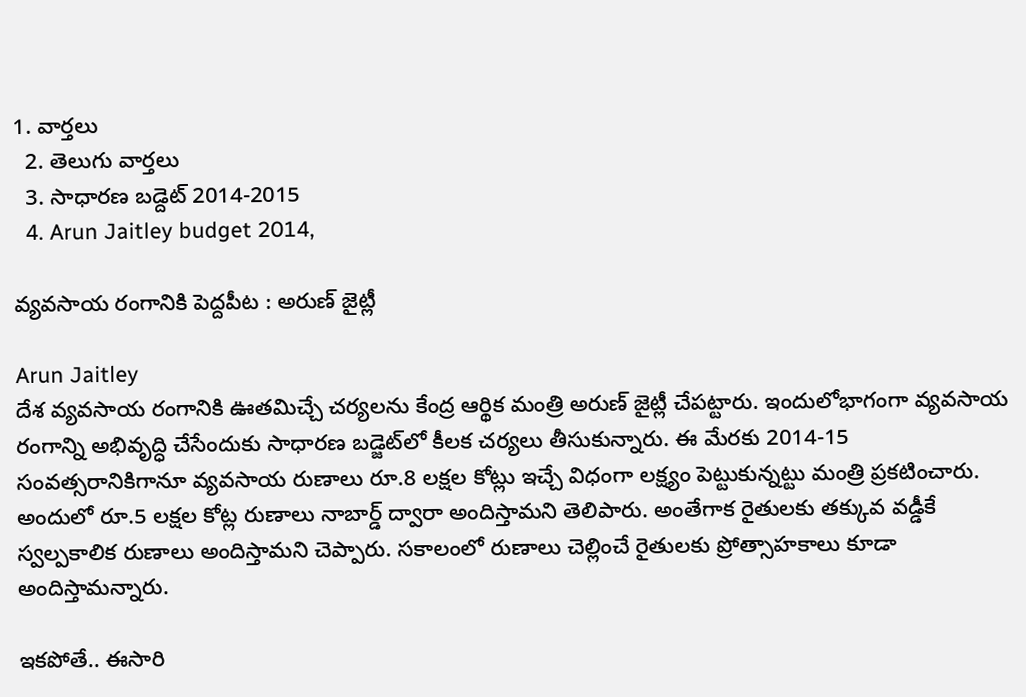1. వార్తలు
  2. తెలుగు వార్తలు
  3. సాధారణ బడ్దెట్ 2014-2015
  4. Arun Jaitley budget 2014,

వ్యవసాయ రంగానికి పెద్దపీట : అరుణ్ జైట్లీ

Arun Jaitley
దేశ వ్యవసాయ రంగానికి ఊతమిచ్చే చర్యలను కేంద్ర ఆర్థిక మంత్రి అరుణ్ జైట్లీ చేపట్టారు. ఇందులోభాగంగా వ్యవసాయ రంగాన్ని అభివృద్ధి చేసేందుకు సాధారణ బడ్జెట్‌లో కీలక చర్యలు తీసుకున్నారు. ఈ మేరకు 2014-15 సంవత్సరానికిగానూ వ్యవసాయ రుణాలు రూ.8 లక్షల కోట్లు ఇచ్చే విధంగా లక్ష్యం పెట్టుకున్నట్టు మంత్రి ప్రకటించారు. అందులో రూ.5 లక్షల కోట్ల రుణాలు నాబార్డ్ ద్వారా అందిస్తామని తెలిపారు. అంతేగాక రైతులకు తక్కువ వడ్డీకే స్వల్పకాలిక రుణాలు అందిస్తామని చెప్పారు. సకాలంలో రుణాలు చెల్లించే రైతులకు ప్రోత్సాహకాలు కూడా అందిస్తామన్నారు.

ఇకపోతే.. ఈసారి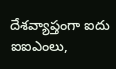దేశవ్యాప్తంగా ఐదు ఐఐఎంలు,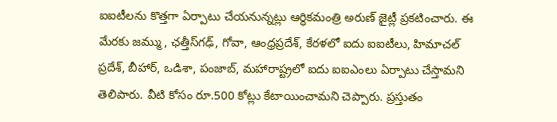ఐఐటీలను కొత్తగా ఏర్పాటు చేయనున్నట్లు ఆర్థికమంత్రి అరుణ్ జైట్లీ ప్రకటించారు. ఈ మేరకు జమ్ము, ఛత్తీస్‌గఢ్, గోవా, ఆంధ్రప్రదేశ్, కేరళలో ఐదు ఐఐటీలు, హిమాచల్ ప్రదేశ్, బీహార్, ఒడిశా, పంజాబ్, మహారాష్ట్రలో ఐదు ఐఐఎంలు ఏర్పాటు చేస్తామని తెలిపారు. వీటి కోసం రూ.500 కోట్లు కేటాయించామని చెప్పారు. ప్రస్తుతం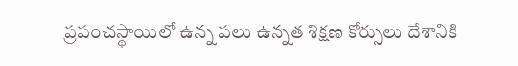ప్రపంచస్థాయిలో ఉన్న పలు ఉన్నత శిక్షణ కోర్సులు దేశానికి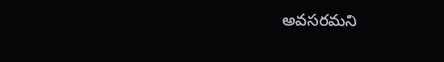అవసరమని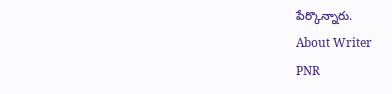పేర్కొన్నారు.
About Writer
PNR